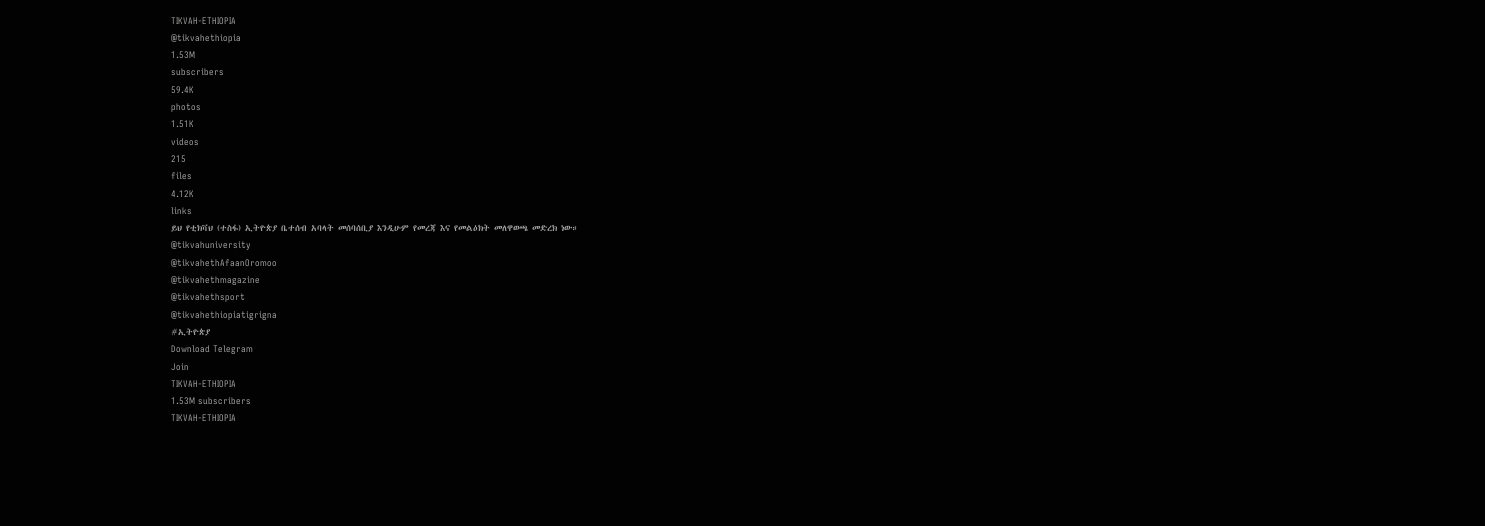TIKVAH-ETHIOPIA
@tikvahethiopia
1.53M
subscribers
59.4K
photos
1.51K
videos
215
files
4.12K
links
ይህ የቲክቫህ (ተስፋ) ኢትዮጵያ ቤተሰብ አባላት መሰባሰቢያ እንዲሁም የመረጃ እና የመልዕክት መለዋወጫ መድረክ ነው።
@tikvahuniversity
@tikvahethAfaanOromoo
@tikvahethmagazine
@tikvahethsport
@tikvahethiopiatigrigna
#ኢትዮጵያ
Download Telegram
Join
TIKVAH-ETHIOPIA
1.53M subscribers
TIKVAH-ETHIOPIA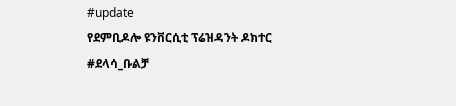#update
የደምቢዶሎ ዩንቨርሲቲ ፕሬዝዳንት ዶክተር
#ደላሳ_ቡልቻ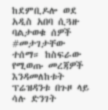ከደምቢዶሎ ወደ አዲስ አበባ ሲጓዙ ባልታወቁ ሰዎች
#መታገታቸው
ተሰማ። ከስፍራው የሚወጡ መረጃዎች እንዳመለከቱት ፕሬዝዳንቱ በጉዞ ላይ ሳሉ ድንገት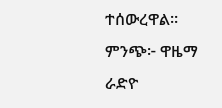ተሰውረዋል።
ምንጭ፦ ዋዜማ ራድዮ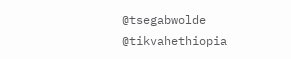@tsegabwolde
@tikvahethiopia